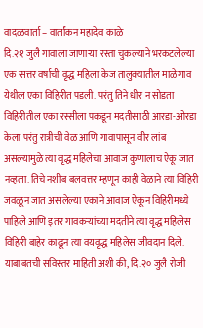वादळवार्ता – वार्तांकन महादेव काळे
दि.२१ जुलै गावाला जाणाऱ्या रस्ता चुकल्याने भरकटलेल्या एक सत्तर वर्षाची वृद्ध महिला केज तालुक्यातील माळेगाव येथील एका विहिरीत पडली. परंतु तिने धीर न सोडता विहिरीतील एका रस्सीला पकडून मदतीसाठी आरडा-ओरडा केला परंतु रात्रीची वेळ आणि गावापासून वीर लांब असल्यामुळे त्या वृद्ध महिलेचा आवाज कुणालाच ऐकू जात नव्हता. तिचे नशीब बलवत्तर म्हणून काही वेळाने त्या विहिरी जवळून जात असलेल्या एकाने आवाज ऐकून विहिरीमध्ये पाहिले आणि इतर गावकऱ्यांच्या मदतीने त्या वृद्ध महिलेस विहिरी बाहेर काढून त्या वयवृद्ध महिलेस जीवदान दिले.
याबाबतची सविस्तर माहिती अशी की, दि.२० जुलै रोजी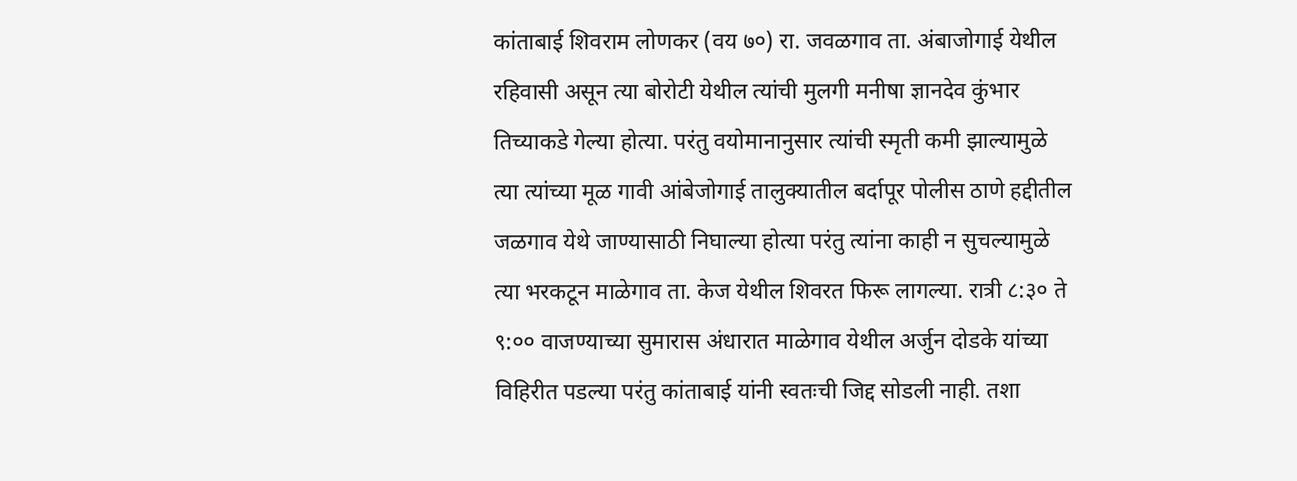कांताबाई शिवराम लोणकर (वय ७०) रा. जवळगाव ता. अंबाजोगाई येथील रहिवासी असून त्या बोरोटी येथील त्यांची मुलगी मनीषा ज्ञानदेव कुंभार तिच्याकडे गेल्या होत्या. परंतु वयोमानानुसार त्यांची स्मृती कमी झाल्यामुळे त्या त्यांच्या मूळ गावी आंबेजोगाई तालुक्यातील बर्दापूर पोलीस ठाणे हद्दीतील जळगाव येथे जाण्यासाठी निघाल्या होत्या परंतु त्यांना काही न सुचल्यामुळे त्या भरकटून माळेगाव ता. केज येथील शिवरत फिरू लागल्या. रात्री ८:३० ते ९:०० वाजण्याच्या सुमारास अंधारात माळेगाव येथील अर्जुन दोडके यांच्या विहिरीत पडल्या परंतु कांताबाई यांनी स्वतःची जिद्द सोडली नाही. तशा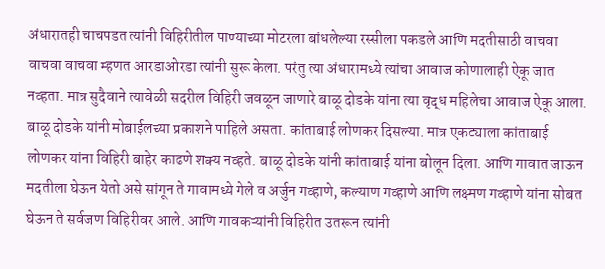अंधारातही चाचपडत त्यांनी विहिरीतील पाण्याच्या मोटरला बांधलेल्या रस्सीला पकडले आणि मदतीसाठी वाचवा वाचवा वाचवा म्हणत आरडाओरडा त्यांनी सुरू केला. परंतु त्या अंधारामध्ये त्यांचा आवाज कोणालाही ऐकू जात नव्हता. मात्र सुदैवाने त्यावेळी सदरील विहिरी जवळून जाणारे बाळू दोडके यांना त्या वृद्ध महिलेचा आवाज ऐकू आला.
बाळू दोडके यांनी मोबाईलच्या प्रकाशने पाहिले असता. कांताबाई लोणकर दिसल्या. मात्र एकट्याला कांताबाई लोणकर यांना विहिरी बाहेर काढणे शक्य नव्हते. बाळू दोडके यांनी कांताबाई यांना बोलून दिला. आणि गावात जाऊन मदतीला घेऊन येतो असे सांगून ते गावामध्ये गेले व अर्जुन गव्हाणे, कल्याण गव्हाणे आणि लक्ष्मण गव्हाणे यांना सोबत घेऊन ते सर्वजण विहिरीवर आले. आणि गावकऱ्यांनी विहिरीत उतरून त्यांनी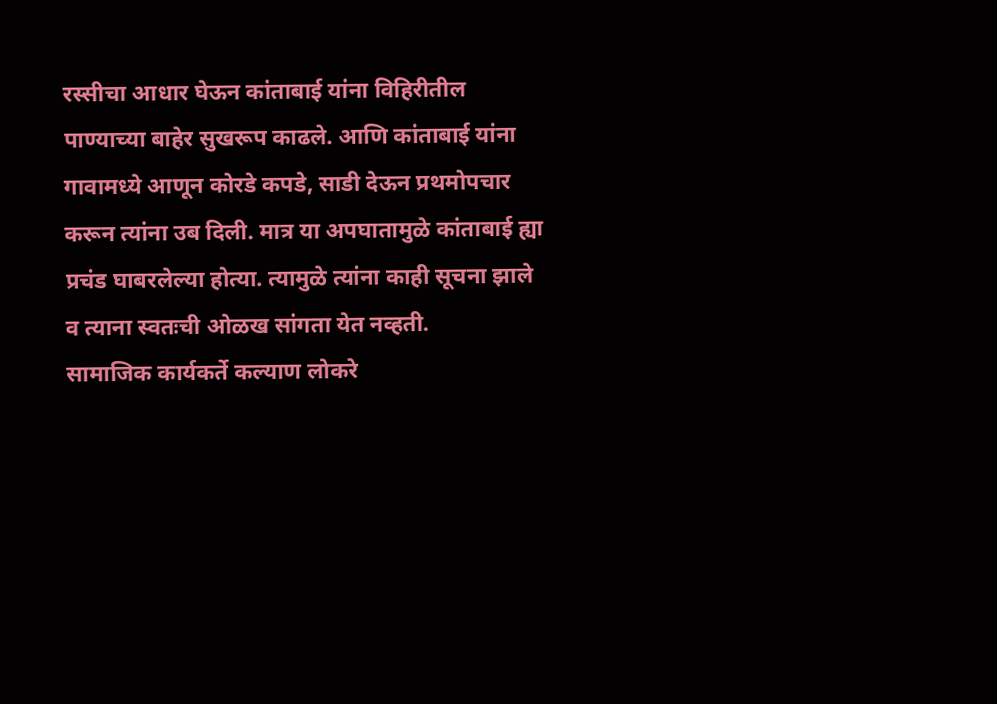रस्सीचा आधार घेऊन कांताबाई यांना विहिरीतील पाण्याच्या बाहेर सुखरूप काढले. आणि कांताबाई यांना गावामध्ये आणून कोरडे कपडे, साडी देऊन प्रथमोपचार करून त्यांना उब दिली. मात्र या अपघातामुळे कांताबाई ह्या प्रचंड घाबरलेल्या होत्या. त्यामुळे त्यांना काही सूचना झाले व त्याना स्वतःची ओळख सांगता येत नव्हती.
सामाजिक कार्यकर्ते कल्याण लोकरे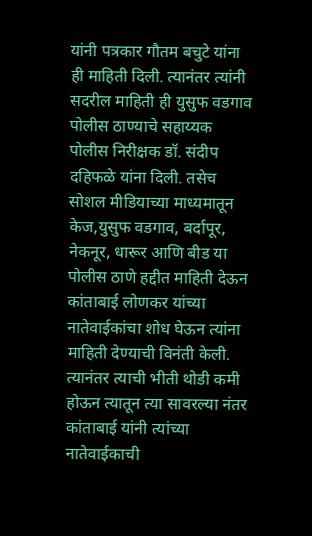यांनी पत्रकार गौतम बचुटे यांना ही माहिती दिली. त्यानंतर त्यांनी सदरील माहिती ही युसुफ वडगाव पोलीस ठाण्याचे सहाय्यक पोलीस निरीक्षक डॉ. संदीप दहिफळे यांना दिली. तसेच सोशल मीडियाच्या माध्यमातून केज,युसुफ वडगाव, बर्दापूर, नेकनूर, धारूर आणि बीड या पोलीस ठाणे हद्दीत माहिती देऊन कांताबाई लोणकर यांच्या नातेवाईकांचा शोध घेऊन त्यांना माहिती देण्याची विनंती केली. त्यानंतर त्याची भीती थोडी कमी होऊन त्यातून त्या सावरल्या नंतर कांताबाई यांनी त्यांच्या नातेवाईकाची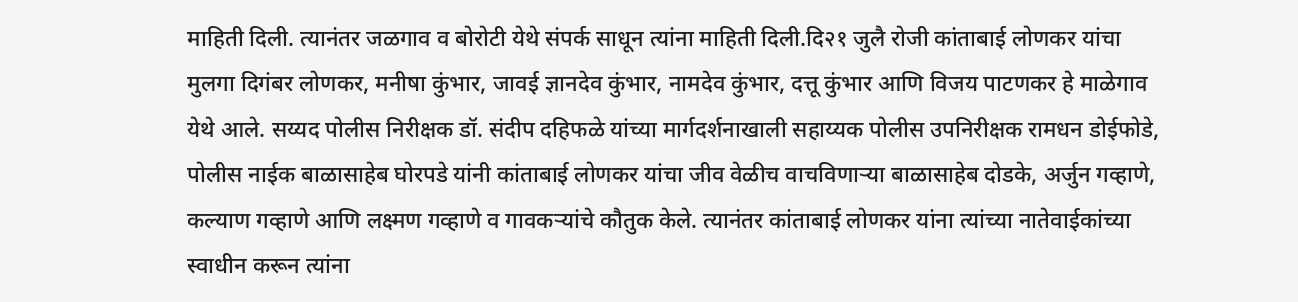माहिती दिली. त्यानंतर जळगाव व बोरोटी येथे संपर्क साधून त्यांना माहिती दिली.दि२१ जुलै रोजी कांताबाई लोणकर यांचा मुलगा दिगंबर लोणकर, मनीषा कुंभार, जावई ज्ञानदेव कुंभार, नामदेव कुंभार, दत्तू कुंभार आणि विजय पाटणकर हे माळेगाव येथे आले. सय्यद पोलीस निरीक्षक डॉ. संदीप दहिफळे यांच्या मार्गदर्शनाखाली सहाय्यक पोलीस उपनिरीक्षक रामधन डोईफोडे, पोलीस नाईक बाळासाहेब घोरपडे यांनी कांताबाई लोणकर यांचा जीव वेळीच वाचविणाऱ्या बाळासाहेब दोडके, अर्जुन गव्हाणे, कल्याण गव्हाणे आणि लक्ष्मण गव्हाणे व गावकऱ्यांचे कौतुक केले. त्यानंतर कांताबाई लोणकर यांना त्यांच्या नातेवाईकांच्या स्वाधीन करून त्यांना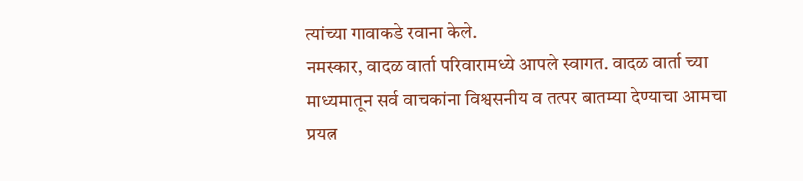त्यांच्या गावाकडे रवाना केले.
नमस्कार, वादळ वार्ता परिवारामध्ये आपले स्वागत. वादळ वार्ता च्या माध्यमातून सर्व वाचकांना विश्वसनीय व तत्पर बातम्या देण्याचा आमचा प्रयत्न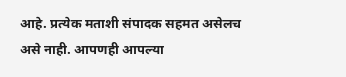आहे. प्रत्येक मताशी संपादक सहमत असेलच असे नाही. आपणही आपल्या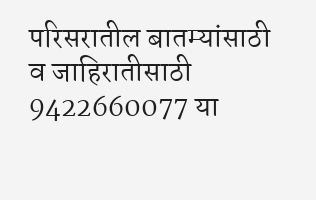परिसरातील बातम्यांसाठी व जाहिरातीसाठी 9422660077 या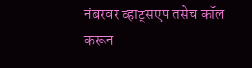नंबरवर व्हाट्सएप तसेच कॉल करून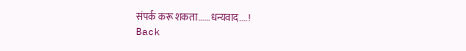संपर्क करू शकता......धन्यवाद....!
Back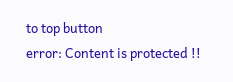to top button
error: Content is protected !!